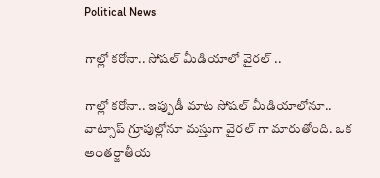Political News

గాల్లో కరోనా.. సోషల్ మీడియాలో వైరల్ ..

గాల్లో కరోనా.. ఇప్పుడీ మాట సోషల్ మీడియాలోనూ.. వాట్సాప్ గ్రూపుల్లోనూ మస్తుగా వైరల్ గా మారుతోంది. ఒక అంతర్జాతీయ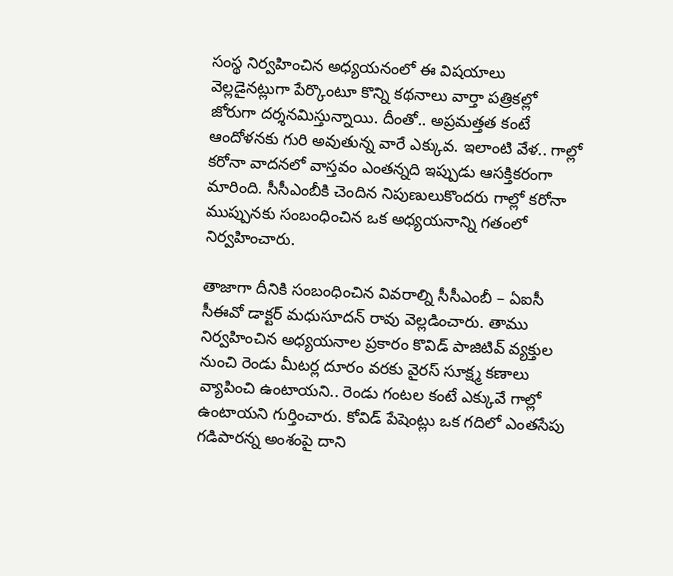సంస్థ నిర్వహించిన అధ్యయనంలో ఈ విషయాలు వెల్లడైనట్లుగా పేర్కొంటూ కొన్ని కథనాలు వార్తా పత్రికల్లో జోరుగా దర్శనమిస్తున్నాయి. దీంతో.. అప్రమత్తత కంటే ఆందోళనకు గురి అవుతున్న వారే ఎక్కువ. ఇలాంటి వేళ.. గాల్లో కరోనా వాదనలో వాస్తవం ఎంతన్నది ఇప్పుడు ఆసక్తికరంగా మారింది. సీసీఎంబీకి చెందిన నిపుణులుకొందరు గాల్లో కరోనా ముప్పునకు సంబంధించిన ఒక అధ్యయనాన్ని గతంలో నిర్వహించారు.

తాజాగా దీనికి సంబంధించిన వివరాల్ని సీసీఎంబీ – ఏఐసీ సీఈవో డాక్టర్ మధుసూదన్ రావు వెల్లడించారు. తాము నిర్వహించిన అధ్యయనాల ప్రకారం కొవిడ్ పాజిటివ్ వ్యక్తుల నుంచి రెండు మీటర్ల దూరం వరకు వైరస్ సూక్ష్మ కణాలు వ్యాపించి ఉంటాయని.. రెండు గంటల కంటే ఎక్కువే గాల్లో ఉంటాయని గుర్తించారు. కోవిడ్ పేషెంట్లు ఒక గదిలో ఎంతసేపు గడిపారన్న అంశంపై దాని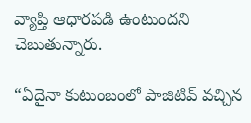వ్యాప్తి ఆధారపడి ఉంటుందని చెబుతున్నారు.

“ఏదైనా కుటుంబంలో పాజిటివ్ వచ్చిన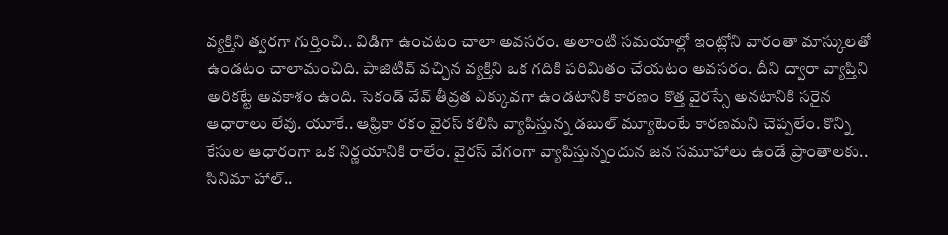వ్యక్తిని త్వరగా గుర్తించి.. విడిగా ఉంచటం చాలా అవసరం. అలాంటి సమయాల్లో ఇంట్లోని వారంతా మాస్కులతో ఉండటం చాలామంచిది. పాజిటివ్ వచ్చిన వ్యక్తిని ఒక గదికి పరిమితం చేయటం అవసరం. దీని ద్వారా వ్యాప్తిని అరికట్టే అవకాశం ఉంది. సెకండ్ వేవ్ తీవ్రత ఎక్కువగా ఉండటానికి కారణం కొత్త వైరస్సే అనటానికి సరైన ఆధారాలు లేవు. యూకే.. ఆఫ్రికా రకం వైరస్ కలిసి వ్యాపిస్తున్న డబుల్ మ్యూటెంటే కారణమని చెప్పలేం. కొన్ని కేసుల ఆధారంగా ఒక నిర్ణయానికి రాలేం. వైరస్ వేగంగా వ్యాపిస్తున్నందున జన సమూహాలు ఉండే ప్రాంతాలకు.. సినిమా హాల్..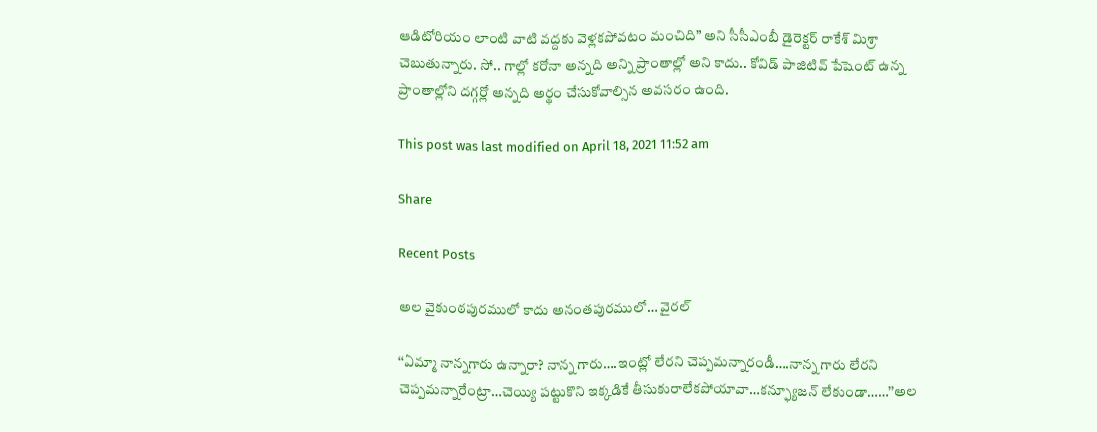ఆడిటోరియం లాంటి వాటి వద్దకు వెళ్లకపోవటం మంచిది” అని సీసీఎంబీ డైరెక్టర్ రాకేశ్ మిశ్రా చెబుతున్నారు. సో.. గాల్లో కరోనా అన్నది అన్ని ప్రాంతాల్లో అని కాదు.. కోవిడ్ పాజిటివ్ పేషెంట్ ఉన్న ప్రాంతాల్లోని దగ్గర్లో అన్నది అర్థం చేసుకోవాల్సిన అవసరం ఉంది.

This post was last modified on April 18, 2021 11:52 am

Share

Recent Posts

అల వైకుంఠపురములో కాదు అనంతపురములో… వైరల్

‘‘ఏమ్మా నాన్నగారు ఉన్నారా? నాన్న గారు….ఇంట్లో లేరని చెప్పమన్నారండీ….నాన్న గారు లేరని చెప్పమన్నారేంట్రా…చెయ్యి పట్టుకొని ఇక్కడికే తీసుకురాలేకపోయావా…కన్ఫ్యూజన్ లేకుండా……’’అల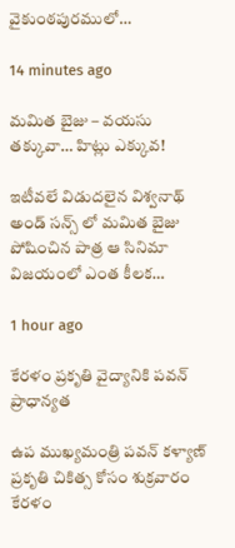వైకుంఠపురములో…

14 minutes ago

మమిత బైజు – వయసు తక్కువా… హిట్లు ఎక్కువ!

ఇటీవలే విడుదలైన విశ్వనాథ్ అండ్ సన్స్ లో మమిత బైజు పోషించిన పాత్ర ఆ సినిమా విజయంలో ఎంత కీలక…

1 hour ago

కేరళం ప్రకృతి వైద్యానికి పవన్ ప్రాధాన్యత

ఉప ముఖ్యమంత్రి పవన్ కళ్యాణ్ ప్రకృతి చికిత్స కోసం శుక్రవారం కేరళం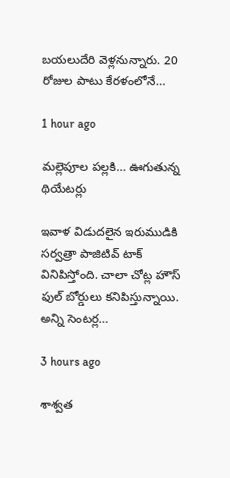బయలుదేరి వెళ్లనున్నారు. 20 రోజుల పాటు కేరళంలోనే…

1 hour ago

మల్లెపూల పల్లకి… ఊగుతున్న థియేటర్లు

ఇవాళ విడుదలైన ఇరుముడికి సర్వత్రా పాజిటివ్ టాక్ వినిపిస్తోంది. చాలా చోట్ల హౌస్ ఫుల్ బోర్డులు కనిపిస్తున్నాయి. అన్ని సెంటర్ల…

3 hours ago

శాశ్వత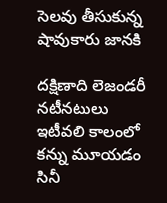సెలవు తీసుకున్న షావుకారు జానకి

దక్షిణాది లెజండరీ నటీనటులు ఇటీవలి కాలంలో కన్ను మూయడం సినీ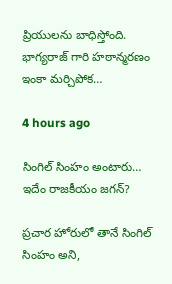ప్రియులను బాధిస్తోంది. భాగ్యరాజ్ గారి హఠాన్మరణం ఇంకా మర్చిపోక…

4 hours ago

సింగిల్ సింహం అంటారు… ఇదేం రాజకీయం జగన్?

ప్రచార హోరులో తానే సింగిల్ సింహం అని,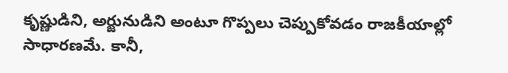కృష్ణుడిని, అర్జునుడిని అంటూ గొప్పలు చెప్పుకోవడం రాజకీయాల్లో సాధారణమే. కానీ,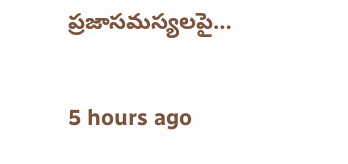ప్రజాసమస్యలపై…

5 hours ago